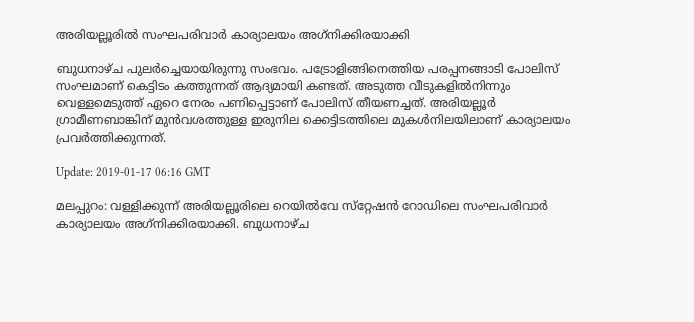അരിയല്ലൂരില്‍ സംഘപരിവാര്‍ കാര്യാലയം അഗ്‌നിക്കിരയാക്കി

ബുധനാഴ്ച പുലര്‍ച്ചെയായിരുന്നു സംഭവം. പട്രോളിങ്ങിനെത്തിയ പരപ്പനങ്ങാടി പോലിസ് സംഘമാണ് കെട്ടിടം കത്തുന്നത് ആദ്യമായി കണ്ടത്. അടുത്ത വീടുകളില്‍നിന്നും വെള്ളമെടുത്ത് ഏറെ നേരം പണിപ്പെട്ടാണ് പോലിസ് തീയണച്ചത്. അരിയല്ലൂര്‍ ഗ്രാമീണബാങ്കിന് മുന്‍വശത്തുള്ള ഇരുനില ക്കെട്ടിടത്തിലെ മുകള്‍നിലയിലാണ് കാര്യാലയം പ്രവര്‍ത്തിക്കുന്നത്.

Update: 2019-01-17 06:16 GMT

മലപ്പുറം: വള്ളിക്കുന്ന് അരിയല്ലൂരിലെ റെയില്‍വേ സ്‌റ്റേഷന്‍ റോഡിലെ സംഘപരിവാര്‍ കാര്യാലയം അഗ്‌നിക്കിരയാക്കി. ബുധനാഴ്ച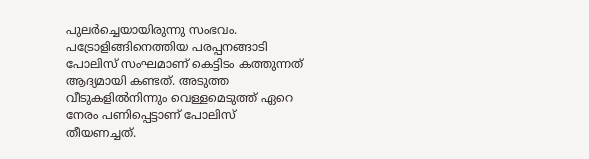പുലര്‍ച്ചെയായിരുന്നു സംഭവം. പട്രോളിങ്ങിനെത്തിയ പരപ്പനങ്ങാടി പോലിസ് സംഘമാണ് കെട്ടിടം കത്തുന്നത് ആദ്യമായി കണ്ടത്. അടുത്ത വീടുകളില്‍നിന്നും വെള്ളമെടുത്ത് ഏറെ നേരം പണിപ്പെട്ടാണ് പോലിസ് തീയണച്ചത്.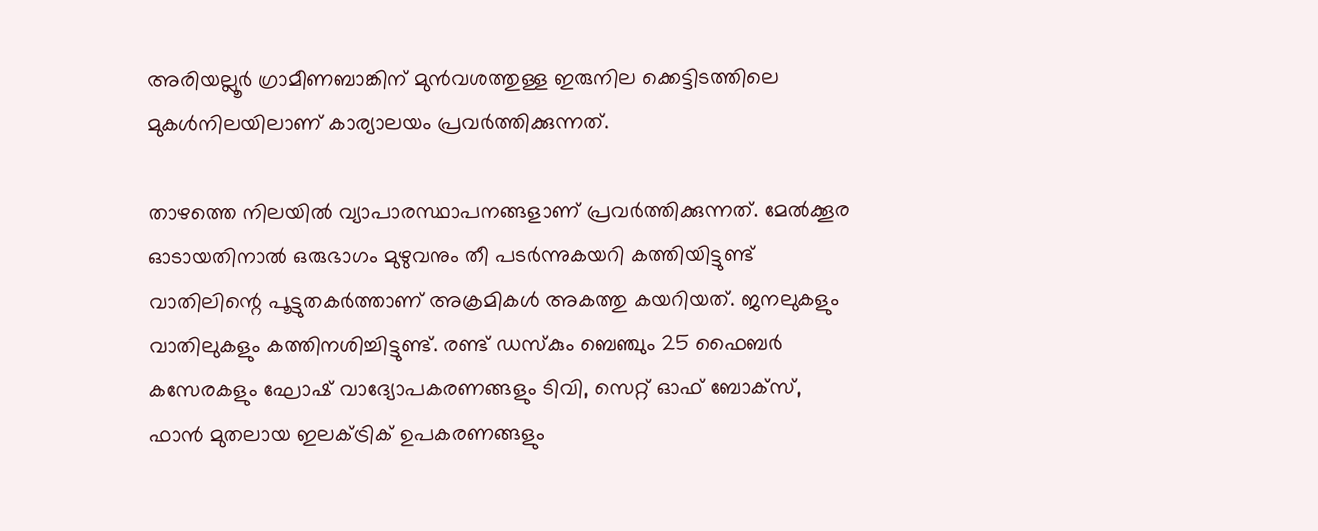അരിയല്ലൂര്‍ ഗ്രാമീണബാങ്കിന് മുന്‍വശത്തുള്ള ഇരുനില ക്കെട്ടിടത്തിലെ മുകള്‍നിലയിലാണ് കാര്യാലയം പ്രവര്‍ത്തിക്കുന്നത്.

താഴത്തെ നിലയില്‍ വ്യാപാരസ്ഥാപനങ്ങളാണ് പ്രവര്‍ത്തിക്കുന്നത്. മേല്‍ക്കൂര ഓടായതിനാല്‍ ഒരുഭാഗം മുഴുവനും തീ പടര്‍ന്നുകയറി കത്തിയിട്ടുണ്ട് വാതിലിന്റെ പൂട്ടുതകര്‍ത്താണ് അക്രമികള്‍ അകത്തു കയറിയത്. ജനലുകളും വാതിലുകളും കത്തിനശിച്ചിട്ടുണ്ട്. രണ്ട് ഡസ്‌കും ബെഞ്ചും 25 ഫൈബര്‍ കസേരകളും ഘോഷ് വാദ്യോപകരണങ്ങളും ടിവി, സെറ്റ് ഓഫ് ബോക്‌സ്, ഫാന്‍ മുതലായ ഇലക്ട്രിക് ഉപകരണങ്ങളും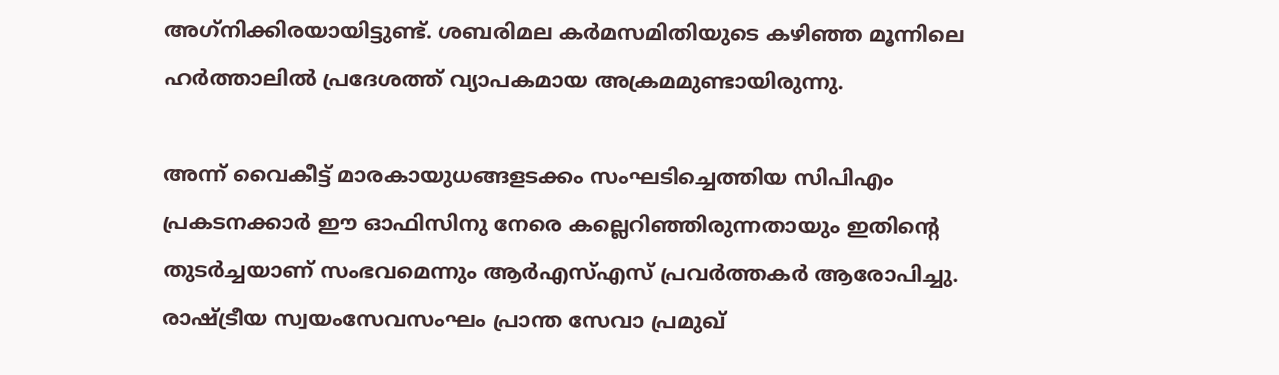അഗ്‌നിക്കിരയായിട്ടുണ്ട്. ശബരിമല കര്‍മസമിതിയുടെ കഴിഞ്ഞ മൂന്നിലെ ഹര്‍ത്താലില്‍ പ്രദേശത്ത് വ്യാപകമായ അക്രമമുണ്ടായിരുന്നു.

അന്ന് വൈകീട്ട് മാരകായുധങ്ങളടക്കം സംഘടിച്ചെത്തിയ സിപിഎം പ്രകടനക്കാര്‍ ഈ ഓഫിസിനു നേരെ കല്ലെറിഞ്ഞിരുന്നതായും ഇതിന്റെ തുടര്‍ച്ചയാണ് സംഭവമെന്നും ആര്‍എസ്എസ് പ്രവര്‍ത്തകര്‍ ആരോപിച്ചു. രാഷ്ട്രീയ സ്വയംസേവസംഘം പ്രാന്ത സേവാ പ്രമുഖ്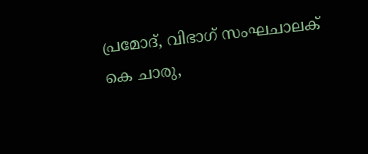പ്രമോദ്, വിഭാഗ് സംഘചാലക് കെ ചാരു,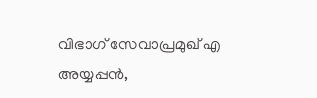വിഭാഗ് സേവാപ്രമുഖ് എ അയ്യപ്പന്‍,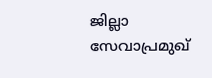ജില്ലാ സേവാപ്രമുഖ്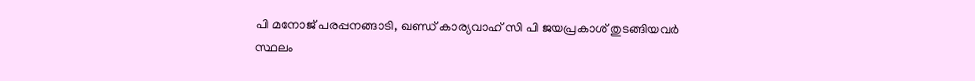പി മനോജ് പരപ്പനങ്ങാടി, ഖണ്ഡ് കാര്യവാഹ് സി പി ജയപ്രകാശ് തുടങ്ങിയവര്‍ സ്ഥലം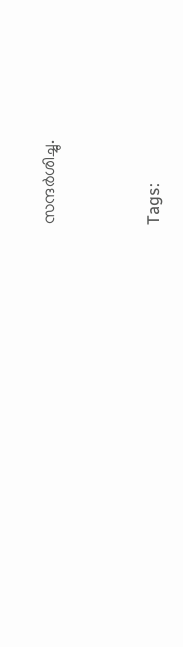സന്ദര്‍ശിച്ചു.




Tags: